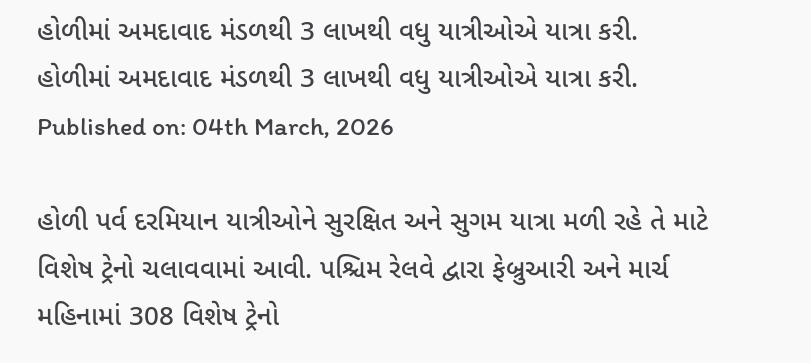હોળીમાં અમદાવાદ મંડળથી 3 લાખથી વધુ યાત્રીઓએ યાત્રા કરી.
હોળીમાં અમદાવાદ મંડળથી 3 લાખથી વધુ યાત્રીઓએ યાત્રા કરી.
Published on: 04th March, 2026

હોળી પર્વ દરમિયાન યાત્રીઓને સુરક્ષિત અને સુગમ યાત્રા મળી રહે તે માટે વિશેષ ટ્રેનો ચલાવવામાં આવી. પશ્ચિમ રેલવે દ્વારા ફેબ્રુઆરી અને માર્ચ મહિનામાં 308 વિશેષ ટ્રેનો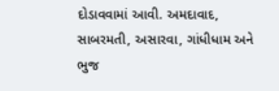દોડાવવામાં આવી. અમદાવાદ, સાબરમતી, અસારવા, ગાંધીધામ અને ભુજ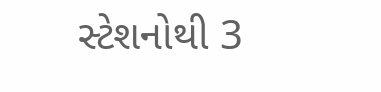સ્ટેશનોથી 3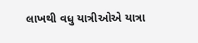લાખથી વધુ યાત્રીઓએ યાત્રા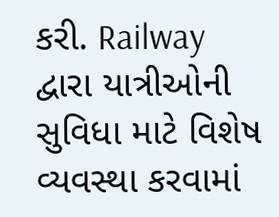કરી. Railway દ્વારા યાત્રીઓની સુવિધા માટે વિશેષ વ્યવસ્થા કરવામાં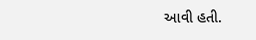આવી હતી.